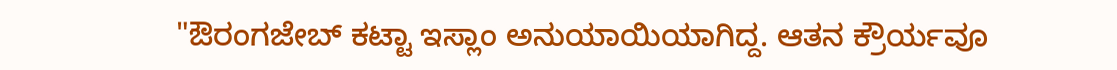"ಔರಂಗಜೇಬ್ ಕಟ್ಟಾ ಇಸ್ಲಾಂ ಅನುಯಾಯಿಯಾಗಿದ್ದ. ಆತನ ಕ್ರೌರ್ಯವೂ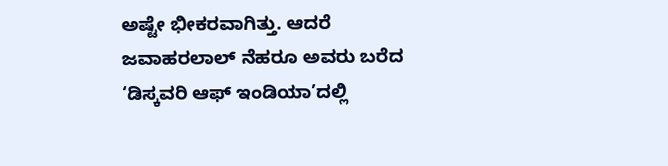ಅಷ್ಟೇ ಭೀಕರವಾಗಿತ್ತು. ಆದರೆ ಜವಾಹರಲಾಲ್ ನೆಹರೂ ಅವರು ಬರೆದ ‘ಡಿಸ್ಕವರಿ ಆಫ್ ಇಂಡಿಯಾ’ದಲ್ಲಿ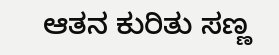ಆತನ ಕುರಿತು ಸಣ್ಣ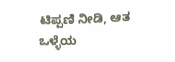ಟಿಪ್ಪಣಿ ನೀಡಿ, ಆತ ಒಳ್ಳೆಯ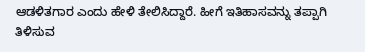ಆಡಳಿತಗಾರ ಎಂದು ಹೇಳಿ ತೇಲಿಸಿದ್ದಾರೆ. ಹೀಗೆ ಇತಿಹಾಸವನ್ನು ತಪ್ಪಾಗಿ ತಿಳಿಸುವ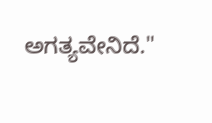ಅಗತ್ಯವೇನಿದೆ."